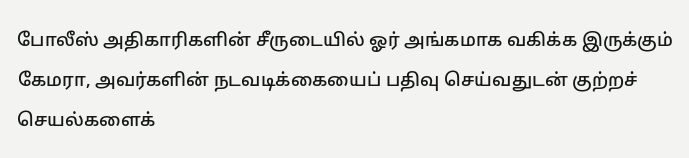போலீஸ் அதிகாரிகளின் சீருடையில் ஓர் அங்கமாக வகிக்க இருக்கும் கேமரா, அவர்களின் நடவடிக்கையைப் பதிவு செய்வதுடன் குற்றச் செயல்களைக்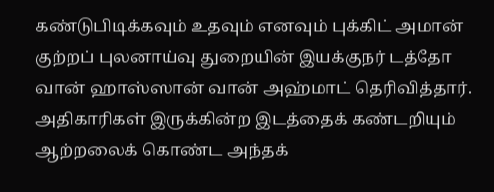கண்டுபிடிக்கவும் உதவும் எனவும் புக்கிட் அமான் குற்றப் புலனாய்வு துறையின் இயக்குநர் டத்தோ வான் ஹாஸ்ஸான் வான் அஹ்மாட் தெரிவித்தார்.
அதிகாரிகள் இருக்கின்ற இடத்தைக் கண்டறியும் ஆற்றலைக் கொண்ட அந்தக்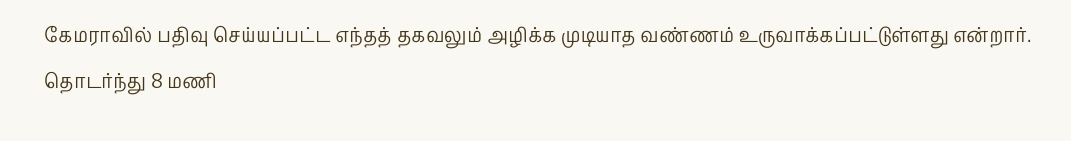கேமராவில் பதிவு செய்யப்பட்ட எந்தத் தகவலும் அழிக்க முடியாத வண்ணம் உருவாக்கப்பட்டுள்ளது என்றார்.
தொடர்ந்து 8 மணி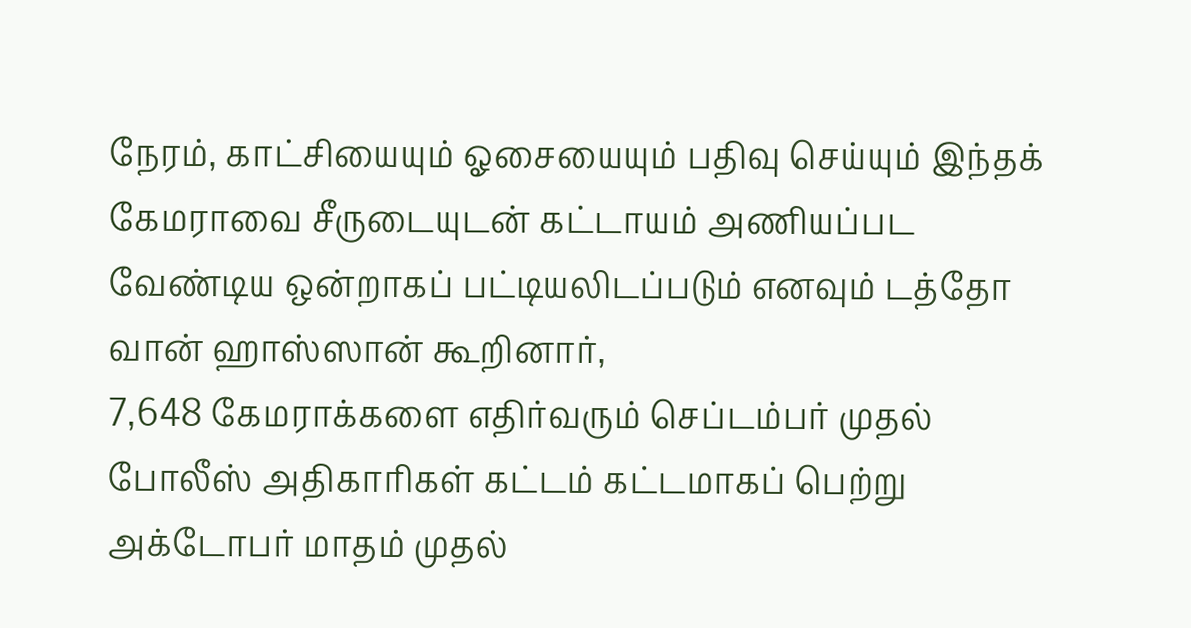நேரம், காட்சியையும் ஓசையையும் பதிவு செய்யும் இந்தக் கேமராவை சீருடையுடன் கட்டாயம் அணியப்பட வேண்டிய ஒன்றாகப் பட்டியலிடப்படும் எனவும் டத்தோ வான் ஹாஸ்ஸான் கூறினார்,
7,648 கேமராக்களை எதிர்வரும் செப்டம்பர் முதல் போலீஸ் அதிகாரிகள் கட்டம் கட்டமாகப் பெற்று அக்டோபர் மாதம் முதல்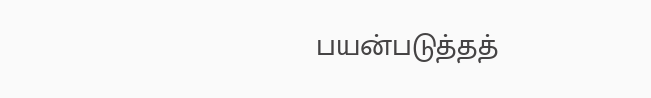பயன்படுத்தத்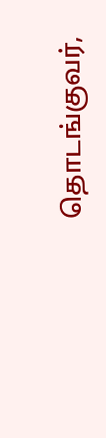தொடங்குவர்,